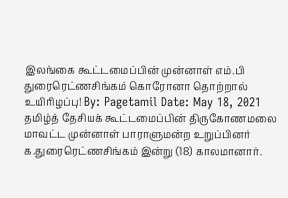இலங்கை கூட்டமைப்பின் முன்னாள் எம்.பி துரைரெட்ணசிங்கம் கொரோனா தொற்றால் உயிரிழப்பு! By: Pagetamil Date: May 18, 2021 தமிழ்த் தேசியக் கூட்டமைப்பின் திருகோணமலை மாவட்ட முன்னாள் பாராளுமன்ற உறுப்பினர் க.துரைரெட்ணசிங்கம் இன்று (18) காலமானார்.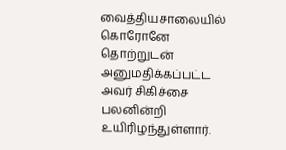வைத்தியசாலையில் கொரோனே தொற்றுடன் அனுமதிக்கப்பட்ட அவர் சிகிச்சை பலனின்றி உயிரிழந்துள்ளார்.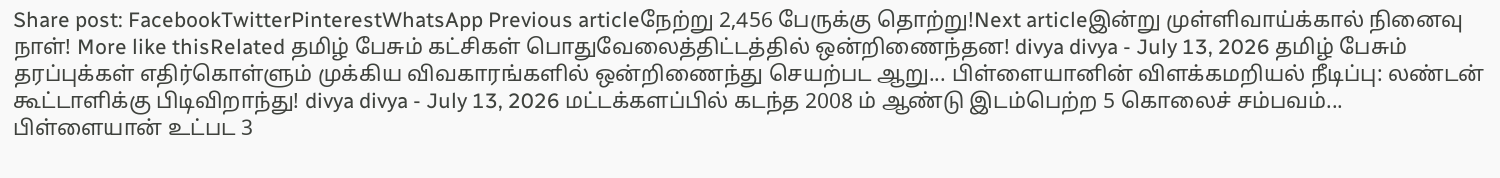Share post: FacebookTwitterPinterestWhatsApp Previous articleநேற்று 2,456 பேருக்கு தொற்று!Next articleஇன்று முள்ளிவாய்க்கால் நினைவு நாள்! More like thisRelated தமிழ் பேசும் கட்சிகள் பொதுவேலைத்திட்டத்தில் ஒன்றிணைந்தன! divya divya - July 13, 2026 தமிழ் பேசும் தரப்புக்கள் எதிர்கொள்ளும் முக்கிய விவகாரங்களில் ஒன்றிணைந்து செயற்பட ஆறு... பிள்ளையானின் விளக்கமறியல் நீடிப்பு: லண்டன் கூட்டாளிக்கு பிடிவிறாந்து! divya divya - July 13, 2026 மட்டக்களப்பில் கடந்த 2008 ம் ஆண்டு இடம்பெற்ற 5 கொலைச் சம்பவம்... பிள்ளையான் உட்பட 3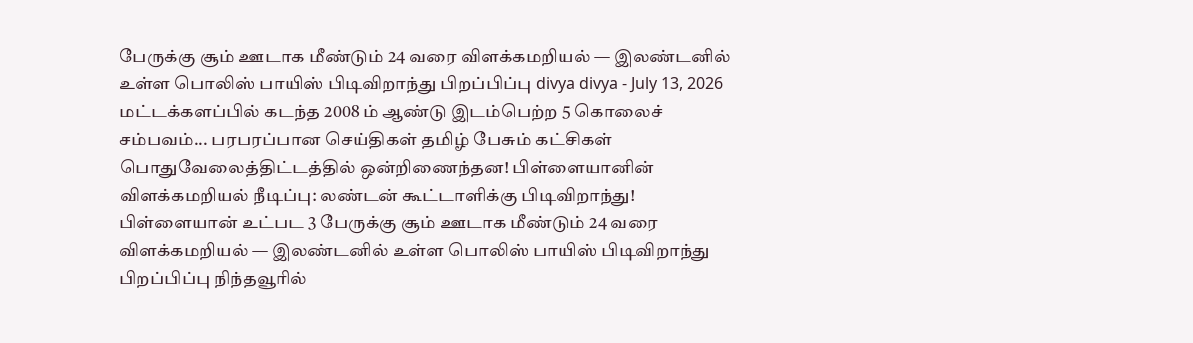பேருக்கு சூம் ஊடாக மீண்டும் 24 வரை விளக்கமறியல் — இலண்டனில் உள்ள பொலிஸ் பாயிஸ் பிடிவிறாந்து பிறப்பிப்பு divya divya - July 13, 2026 மட்டக்களப்பில் கடந்த 2008 ம் ஆண்டு இடம்பெற்ற 5 கொலைச் சம்பவம்... பரபரப்பான செய்திகள் தமிழ் பேசும் கட்சிகள் பொதுவேலைத்திட்டத்தில் ஒன்றிணைந்தன! பிள்ளையானின் விளக்கமறியல் நீடிப்பு: லண்டன் கூட்டாளிக்கு பிடிவிறாந்து! பிள்ளையான் உட்பட 3 பேருக்கு சூம் ஊடாக மீண்டும் 24 வரை விளக்கமறியல் — இலண்டனில் உள்ள பொலிஸ் பாயிஸ் பிடிவிறாந்து பிறப்பிப்பு நிந்தவூரில்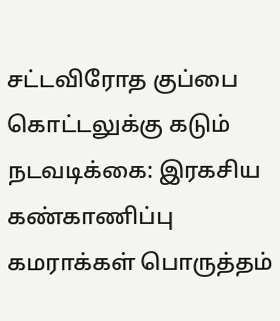சட்டவிரோத குப்பை கொட்டலுக்கு கடும் நடவடிக்கை: இரகசிய கண்காணிப்பு கமராக்கள் பொருத்தம்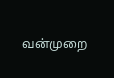வன்முறை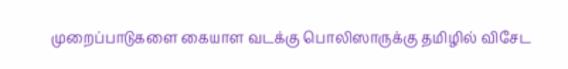முறைப்பாடுகளை கையாள வடக்கு பொலிஸாருக்கு தமிழில் விசேட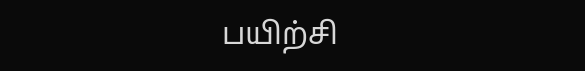பயிற்சி